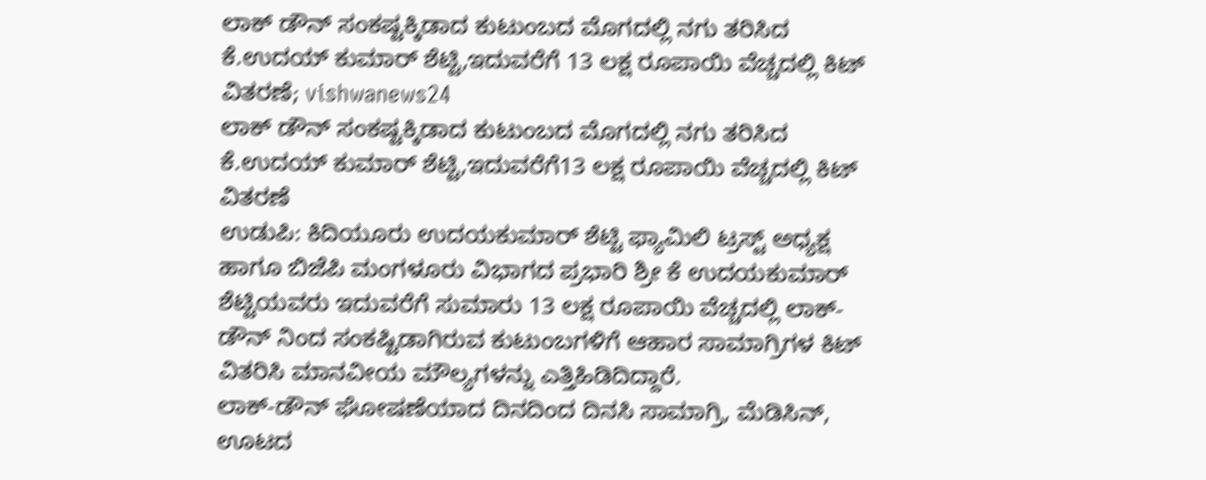ಲಾಕ್ ಡೌನ್ ಸಂಕಷ್ಟಕ್ಕಿಡಾದ ಕುಟುಂಬದ ಮೊಗದಲ್ಲಿ ನಗು ತರಿಸಿದ ಕೆ.ಉದಯ್ ಕುಮಾರ್ ಶೆಟ್ಟಿ,ಇದುವರೆಗೆ 13 ಲಕ್ಷ ರೂಪಾಯಿ ವೆಚ್ಚದಲ್ಲಿ ಕಿಟ್ ವಿತರಣೆ; vishwanews24
ಲಾಕ್ ಡೌನ್ ಸಂಕಷ್ಟಕ್ಕಿಡಾದ ಕುಟುಂಬದ ಮೊಗದಲ್ಲಿ ನಗು ತರಿಸಿದ ಕೆ.ಉದಯ್ ಕುಮಾರ್ ಶೆಟ್ಟಿ,ಇದುವರೆಗೆ13 ಲಕ್ಷ ರೂಪಾಯಿ ವೆಚ್ಚದಲ್ಲಿ ಕಿಟ್ ವಿತರಣೆ
ಉಡುಪಿ: ಕಿದಿಯೂರು ಉದಯಕುಮಾರ್ ಶೆಟ್ಟಿ ಫ್ಯಾಮಿಲಿ ಟ್ರಸ್ಟ್ ಅಧ್ಯಕ್ಷ ಹಾಗೂ ಬಿಜೆಪಿ ಮಂಗಳೂರು ವಿಭಾಗದ ಪ್ರಭಾರಿ ಶ್ರೀ ಕೆ ಉದಯಕುಮಾರ್ ಶೆಟ್ಟಿಯವರು ಇದುವರೆಗೆ ಸುಮಾರು 13 ಲಕ್ಷ ರೂಪಾಯಿ ವೆಚ್ಚದಲ್ಲಿ ಲಾಕ್-ಡೌನ್ ನಿಂದ ಸಂಕಷ್ಟಿಡಾಗಿರುವ ಕುಟುಂಬಗಳಿಗೆ ಆಹಾರ ಸಾಮಾಗ್ರಿಗಳ ಕಿಟ್ ವಿತರಿಸಿ ಮಾನವೀಯ ಮೌಲ್ಯಗಳನ್ನು ಎತ್ತಿಹಿಡಿದಿದ್ದಾರೆ.
ಲಾಕ್-ಡೌನ್ ಘೋಷಣೆಯಾದ ದಿನದಿಂದ ದಿನಸಿ ಸಾಮಾಗ್ರಿ, ಮೆಡಿಸಿನ್, ಊಟದ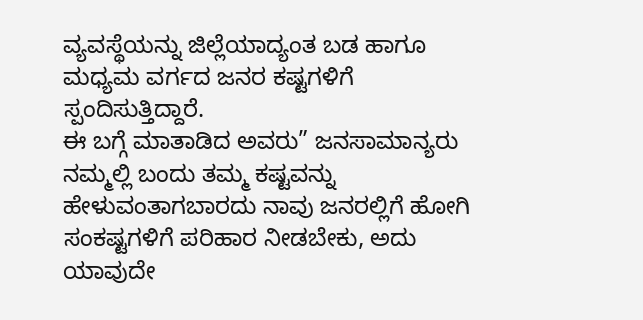ವ್ಯವಸ್ಥೆಯನ್ನು ಜಿಲ್ಲೆಯಾದ್ಯಂತ ಬಡ ಹಾಗೂ ಮಧ್ಯಮ ವರ್ಗದ ಜನರ ಕಷ್ಟಗಳಿಗೆ ಸ್ಪಂದಿಸುತ್ತಿದ್ದಾರೆ.
ಈ ಬಗ್ಗೆ ಮಾತಾಡಿದ ಅವರು” ಜನಸಾಮಾನ್ಯರು ನಮ್ಮಲ್ಲಿ ಬಂದು ತಮ್ಮ ಕಷ್ಟವನ್ನು ಹೇಳುವಂತಾಗಬಾರದು ನಾವು ಜನರಲ್ಲಿಗೆ ಹೋಗಿ ಸಂಕಷ್ಟಗಳಿಗೆ ಪರಿಹಾರ ನೀಡಬೇಕು, ಅದು ಯಾವುದೇ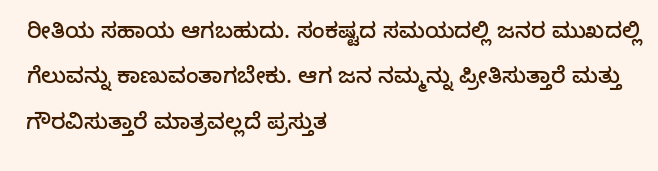ರೀತಿಯ ಸಹಾಯ ಆಗಬಹುದು. ಸಂಕಷ್ಟದ ಸಮಯದಲ್ಲಿ ಜನರ ಮುಖದಲ್ಲಿ ಗೆಲುವನ್ನು ಕಾಣುವಂತಾಗಬೇಕು. ಆಗ ಜನ ನಮ್ಮನ್ನು ಪ್ರೀತಿಸುತ್ತಾರೆ ಮತ್ತು ಗೌರವಿಸುತ್ತಾರೆ ಮಾತ್ರವಲ್ಲದೆ ಪ್ರಸ್ತುತ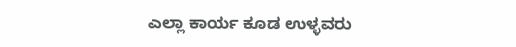ಎಲ್ಲಾ ಕಾರ್ಯ ಕೂಡ ಉಳ್ಳವರು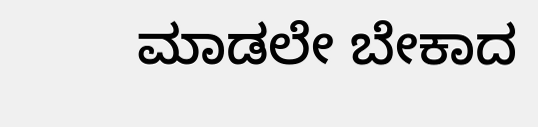ಮಾಡಲೇ ಬೇಕಾದ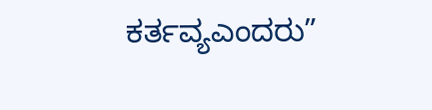ಕರ್ತವ್ಯಎಂದರು”